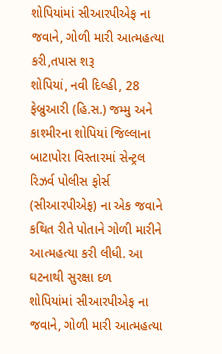શોપિયાંમાં સીઆરપીએફ ના જવાને, ગોળી મારી આત્મહત્યા કરી,તપાસ શરૂ
શોપિયાં, નવી દિલ્હી, 28 ફેબ્રુઆરી (હિ.સ.) જમ્મુ અને કાશ્મીરના શોપિયાં જિલ્લાના બાટાપોરા વિસ્તારમાં સેન્ટ્રલ રિઝર્વ પોલીસ ફોર્સ (સીઆરપીએફ) ના એક જવાને કથિત રીતે પોતાને ગોળી મારીને આત્મહત્યા કરી લીધી. આ ઘટનાથી સુરક્ષા દળ
શોપિયાંમાં સીઆરપીએફ ના જવાને, ગોળી મારી આત્મહત્યા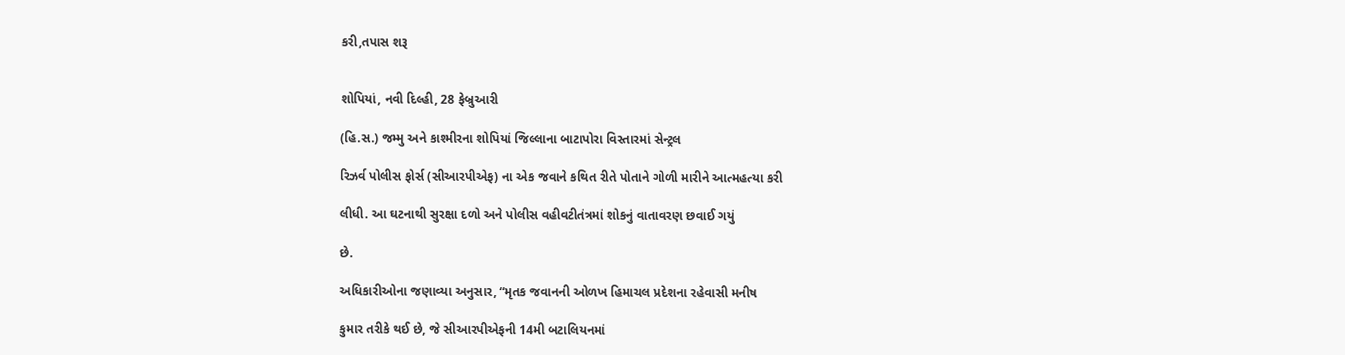કરી,તપાસ શરૂ


શોપિયાં, નવી દિલ્હી, 28 ફેબ્રુઆરી

(હિ.સ.) જમ્મુ અને કાશ્મીરના શોપિયાં જિલ્લાના બાટાપોરા વિસ્તારમાં સેન્ટ્રલ

રિઝર્વ પોલીસ ફોર્સ (સીઆરપીએફ) ના એક જવાને કથિત રીતે પોતાને ગોળી મારીને આત્મહત્યા કરી

લીધી. આ ઘટનાથી સુરક્ષા દળો અને પોલીસ વહીવટીતંત્રમાં શોકનું વાતાવરણ છવાઈ ગયું

છે.

અધિકારીઓના જણાવ્યા અનુસાર, “મૃતક જવાનની ઓળખ હિમાચલ પ્રદેશના રહેવાસી મનીષ

કુમાર તરીકે થઈ છે, જે સીઆરપીએફની 14મી બટાલિયનમાં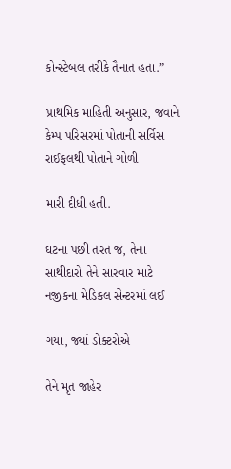કોન્સ્ટેબલ તરીકે તૈનાત હતા.”

પ્રાથમિક માહિતી અનુસાર, જવાને કેમ્પ પરિસરમાં પોતાની સર્વિસ રાઈફલથી પોતાને ગોળી

મારી દીધી હતી.

ઘટના પછી તરત જ, તેના સાથીદારો તેને સારવાર માટે નજીકના મેડિકલ સેન્ટરમાં લઈ

ગયા, જ્યાં ડોક્ટરોએ

તેને મૃત જાહેર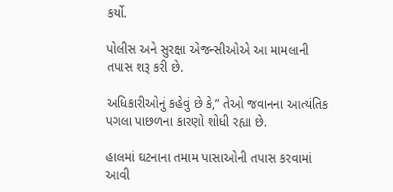કર્યો.

પોલીસ અને સુરક્ષા એજન્સીઓએ આ મામલાની તપાસ શરૂ કરી છે.

અધિકારીઓનું કહેવું છે કે,” તેઓ જવાનના આત્યંતિક પગલા પાછળના કારણો શોધી રહ્યા છે.

હાલમાં ઘટનાના તમામ પાસાઓની તપાસ કરવામાં આવી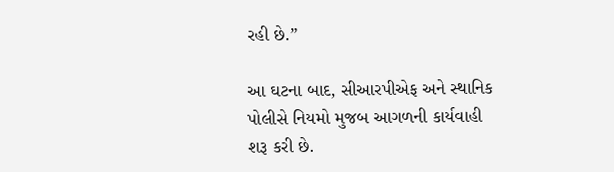રહી છે.”

આ ઘટના બાદ, સીઆરપીએફ અને સ્થાનિક પોલીસે નિયમો મુજબ આગળની કાર્યવાહી શરૂ કરી છે.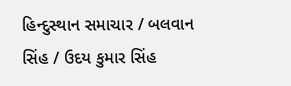હિન્દુસ્થાન સમાચાર / બલવાન સિંહ / ઉદય કુમાર સિંહ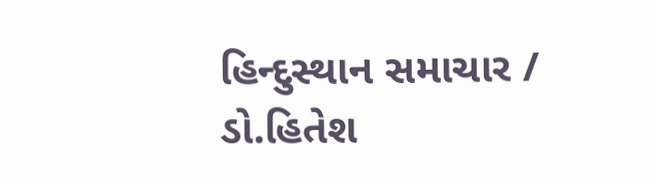હિન્દુસ્થાન સમાચાર / ડો.હિતેશ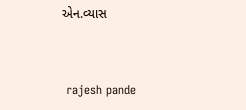એન.વ્યાસ


 rajesh pande